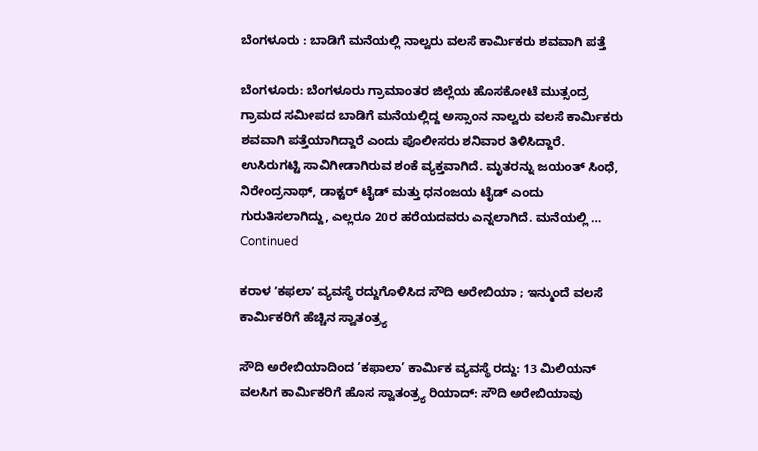ಬೆಂಗಳೂರು : ಬಾಡಿಗೆ ಮನೆಯಲ್ಲಿ ನಾಲ್ವರು ವಲಸೆ ಕಾರ್ಮಿಕರು ಶವವಾಗಿ ಪತ್ತೆ

ಬೆಂಗಳೂರು: ಬೆಂಗಳೂರು ಗ್ರಾಮಾಂತರ ಜಿಲ್ಲೆಯ ಹೊಸಕೋಟೆ ಮುತ್ಸಂದ್ರ ಗ್ರಾಮದ ಸಮೀಪದ ಬಾಡಿಗೆ ಮನೆಯಲ್ಲಿದ್ದ ಅಸ್ಸಾಂನ ನಾಲ್ವರು ವಲಸೆ ಕಾರ್ಮಿಕರು ಶವವಾಗಿ ಪತ್ತೆಯಾಗಿದ್ದಾರೆ ಎಂದು ಪೊಲೀಸರು ಶನಿವಾರ ತಿಳಿಸಿದ್ದಾರೆ. ಉಸಿರುಗಟ್ಟಿ ಸಾವಿಗೀಡಾಗಿರುವ ಶಂಕೆ ವ್ಯಕ್ತವಾಗಿದೆ. ಮೃತರನ್ನು ಜಯಂತ್ ಸಿಂಧೆ, ನಿರೇಂದ್ರನಾಥ್, ಡಾಕ್ಟರ್ ಟೈಡ್ ಮತ್ತು ಧನಂಜಯ ಟೈಡ್ ಎಂದು ಗುರುತಿಸಲಾಗಿದ್ದು, ಎಲ್ಲರೂ 20ರ ಹರೆಯದವರು ಎನ್ನಲಾಗಿದೆ. ಮನೆಯಲ್ಲಿ … Continued

ಕರಾಳ ʼಕಫಲಾʼ ವ್ಯವಸ್ಥೆ ರದ್ದುಗೊಳಿಸಿದ ಸೌದಿ ಅರೇಬಿಯಾ ; ಇನ್ಮುಂದೆ ವಲಸೆ ಕಾರ್ಮಿಕರಿಗೆ ಹೆಚ್ಚಿನ ಸ್ವಾತಂತ್ರ್ಯ

ಸೌದಿ ಅರೇಬಿಯಾದಿಂದ ‘ಕಫಾಲಾ’ ಕಾರ್ಮಿಕ ವ್ಯವಸ್ಥೆ ರದ್ದು: 13 ಮಿಲಿಯನ್ ವಲಸಿಗ ಕಾರ್ಮಿಕರಿಗೆ ಹೊಸ ಸ್ವಾತಂತ್ರ್ಯ ರಿಯಾದ್: ಸೌದಿ ಅರೇಬಿಯಾವು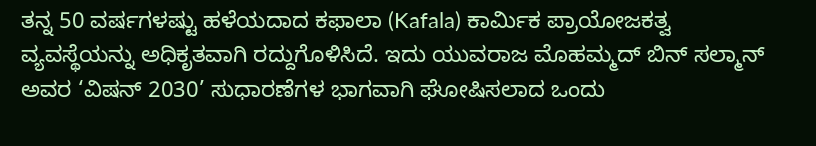ತನ್ನ 50 ವರ್ಷಗಳಷ್ಟು ಹಳೆಯದಾದ ಕಫಾಲಾ (Kafala) ಕಾರ್ಮಿಕ ಪ್ರಾಯೋಜಕತ್ವ ವ್ಯವಸ್ಥೆಯನ್ನು ಅಧಿಕೃತವಾಗಿ ರದ್ದುಗೊಳಿಸಿದೆ. ಇದು ಯುವರಾಜ ಮೊಹಮ್ಮದ್ ಬಿನ್ ಸಲ್ಮಾನ್ ಅವರ ‘ವಿಷನ್ 2030’ ಸುಧಾರಣೆಗಳ ಭಾಗವಾಗಿ ಘೋಷಿಸಲಾದ ಒಂದು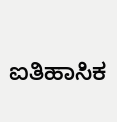ಐತಿಹಾಸಿಕ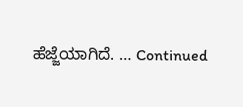ಹೆಜ್ಜೆಯಾಗಿದೆ. … Continued